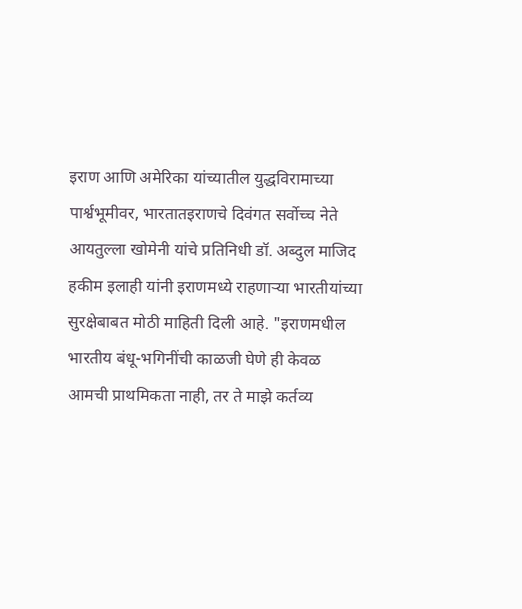इराण आणि अमेरिका यांच्यातील युद्धविरामाच्या पार्श्वभूमीवर, भारतातइराणचे दिवंगत सर्वोच्च नेते आयतुल्ला खोमेनी यांचे प्रतिनिधी डॉ. अब्दुल माजिद हकीम इलाही यांनी इराणमध्ये राहणाऱ्या भारतीयांच्या सुरक्षेबाबत मोठी माहिती दिली आहे. "इराणमधील भारतीय बंधू-भगिनींची काळजी घेणे ही केवळ आमची प्राथमिकता नाही, तर ते माझे कर्तव्य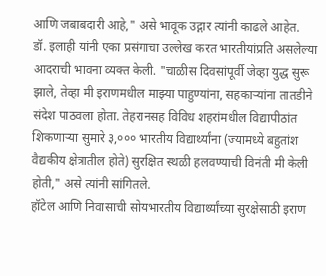आणि जबाबदारी आहे," असे भावूक उद्गार त्यांनी काढले आहेत.
डॉ. इलाही यांनी एका प्रसंगाचा उल्लेख करत भारतीयांप्रति असलेल्या आदराची भावना व्यक्त केली. "चाळीस दिवसांपूर्वी जेव्हा युद्ध सुरू झाले, तेव्हा मी इराणमधील माझ्या पाहुण्यांना, सहकाऱ्यांना तातडीने संदेश पाठवला होता. तेहरानसह विविध शहरांमधील विद्यापीठांत शिकणाऱ्या सुमारे ३,००० भारतीय विद्यार्थ्यांना (ज्यामध्ये बहुतांश वैद्यकीय क्षेत्रातील होते) सुरक्षित स्थळी हलवण्याची विनंती मी केली होती," असे त्यांनी सांगितले.
हॉटेल आणि निवासाची सोयभारतीय विद्यार्थ्यांच्या सुरक्षेसाठी इराण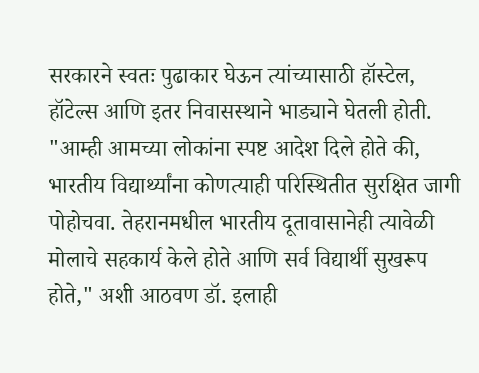सरकारने स्वतः पुढाकार घेऊन त्यांच्यासाठी हॉस्टेल, हॉटेल्स आणि इतर निवासस्थाने भाड्याने घेतली होती. "आम्ही आमच्या लोकांना स्पष्ट आदेश दिले होते की, भारतीय विद्यार्थ्यांना कोणत्याही परिस्थितीत सुरक्षित जागी पोहोचवा. तेहरानमधील भारतीय दूतावासानेही त्यावेळी मोलाचे सहकार्य केले होते आणि सर्व विद्यार्थी सुखरूप होते," अशी आठवण डॉ. इलाही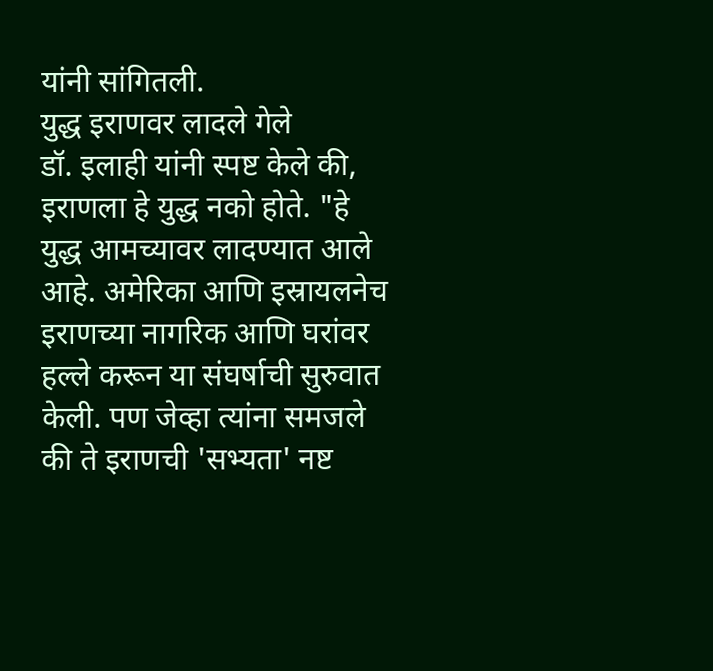यांनी सांगितली.
युद्ध इराणवर लादले गेले
डॉ. इलाही यांनी स्पष्ट केले की, इराणला हे युद्ध नको होते. "हे युद्ध आमच्यावर लादण्यात आले आहे. अमेरिका आणि इस्रायलनेच इराणच्या नागरिक आणि घरांवर हल्ले करून या संघर्षाची सुरुवात केली. पण जेव्हा त्यांना समजले की ते इराणची 'सभ्यता' नष्ट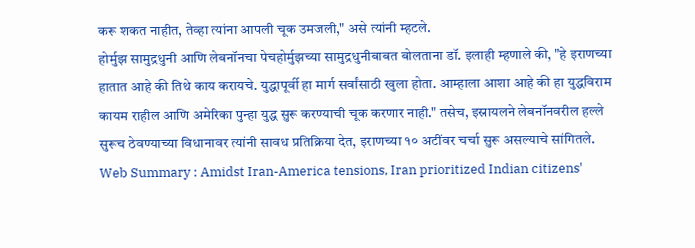करू शकत नाहीत, तेव्हा त्यांना आपली चूक उमजली," असे त्यांनी म्हटले.
होर्मुझ सामुद्रधुनी आणि लेबनॉनचा पेचहोर्मुझच्या सामुद्रधुनीबाबत बोलताना डॉ. इलाही म्हणाले की, "हे इराणच्या हातात आहे की तिथे काय करायचे. युद्धापूर्वी हा मार्ग सर्वांसाठी खुला होता. आम्हाला आशा आहे की हा युद्धविराम कायम राहील आणि अमेरिका पुन्हा युद्ध सुरू करण्याची चूक करणार नाही." तसेच, इस्रायलने लेबनॉनवरील हल्ले सुरूच ठेवण्याच्या विधानावर त्यांनी सावध प्रतिक्रिया देत, इराणच्या १० अटींवर चर्चा सुरू असल्याचे सांगितले.
Web Summary : Amidst Iran-America tensions, Iran prioritized Indian citizens'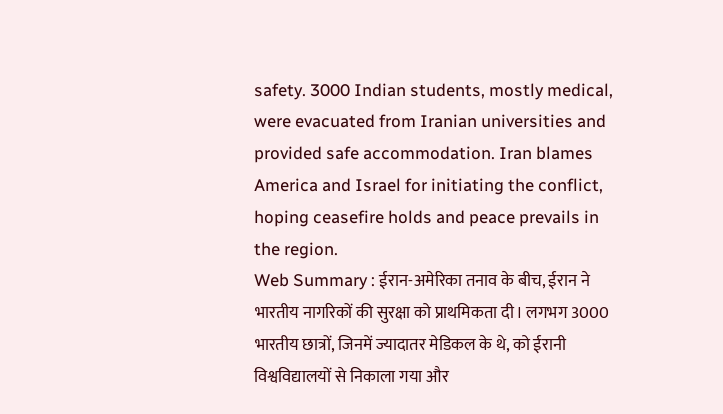safety. 3000 Indian students, mostly medical, were evacuated from Iranian universities and provided safe accommodation. Iran blames America and Israel for initiating the conflict, hoping ceasefire holds and peace prevails in the region.
Web Summary : ईरान-अमेरिका तनाव के बीच, ईरान ने भारतीय नागरिकों की सुरक्षा को प्राथमिकता दी। लगभग 3000 भारतीय छात्रों, जिनमें ज्यादातर मेडिकल के थे, को ईरानी विश्वविद्यालयों से निकाला गया और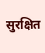सुरक्षित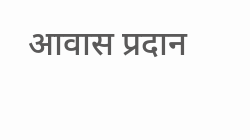आवास प्रदान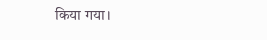किया गया।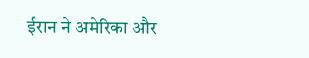ईरान ने अमेरिका और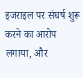इजराइल पर संघर्ष शुरू करने का आरोप लगाया, और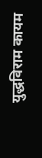युद्धविराम कायम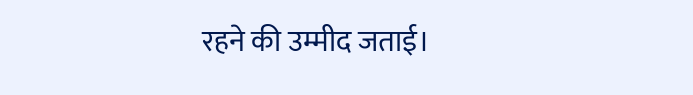रहने की उम्मीद जताई।